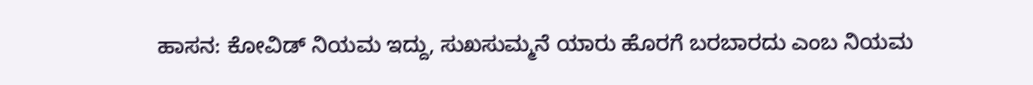ಹಾಸನ: ಕೋವಿಡ್ ನಿಯಮ ಇದ್ದು, ಸುಖಸುಮ್ಮನೆ ಯಾರು ಹೊರಗೆ ಬರಬಾರದು ಎಂಬ ನಿಯಮ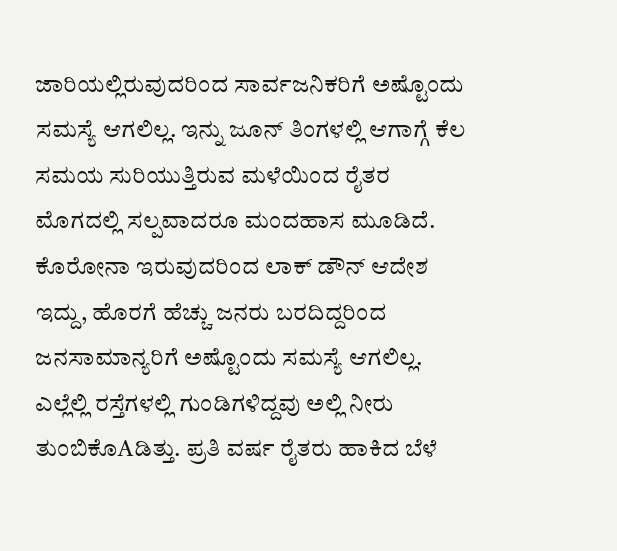ಜಾರಿಯಲ್ಲಿರುವುದರಿಂದ ಸಾರ್ವಜನಿಕರಿಗೆ ಅಷ್ಟೊಂದು ಸಮಸ್ಯೆ ಆಗಲಿಲ್ಲ. ಇನ್ನು ಜೂನ್ ತಿಂಗಳಲ್ಲಿ ಆಗಾಗ್ಗೆ ಕೆಲ ಸಮಯ ಸುರಿಯುತ್ತಿರುವ ಮಳೆಯಿಂದ ರೈತರ ಮೊಗದಲ್ಲಿ ಸಲ್ಪವಾದರೂ ಮಂದಹಾಸ ಮೂಡಿದೆ.
ಕೊರೋನಾ ಇರುವುದರಿಂದ ಲಾಕ್ ಡೌನ್ ಆದೇಶ ಇದ್ದು, ಹೊರಗೆ ಹೆಚ್ಚು ಜನರು ಬರದಿದ್ದರಿಂದ ಜನಸಾಮಾನ್ಯರಿಗೆ ಅಷ್ಟೊಂದು ಸಮಸ್ಯೆ ಆಗಲಿಲ್ಲ. ಎಲ್ಲೆಲ್ಲಿ ರಸ್ತೆಗಳಲ್ಲಿ ಗುಂಡಿಗಳಿದ್ದವು ಅಲ್ಲಿ ನೀರು ತುಂಬಿಕೊAಡಿತ್ತು. ಪ್ರತಿ ವರ್ಷ ರೈತರು ಹಾಕಿದ ಬೆಳೆ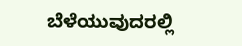ಬೆಳೆಯುವುದರಲ್ಲಿ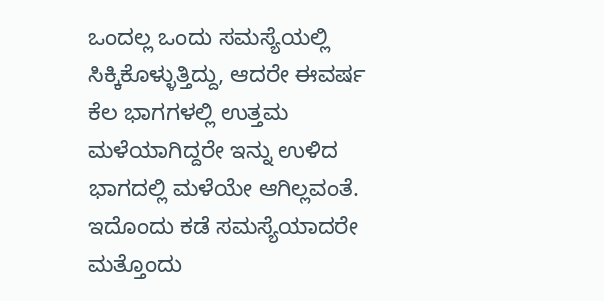ಒಂದಲ್ಲ ಒಂದು ಸಮಸ್ಯೆಯಲ್ಲಿ ಸಿಕ್ಕಿಕೊಳ್ಳುತ್ತಿದ್ದು, ಆದರೇ ಈವರ್ಷ ಕೆಲ ಭಾಗಗಳಲ್ಲಿ ಉತ್ತಮ ಮಳೆಯಾಗಿದ್ದರೇ ಇನ್ನು ಉಳಿದ ಭಾಗದಲ್ಲಿ ಮಳೆಯೇ ಆಗಿಲ್ಲವಂತೆ. ಇದೊಂದು ಕಡೆ ಸಮಸ್ಯೆಯಾದರೇ ಮತ್ತೊಂದು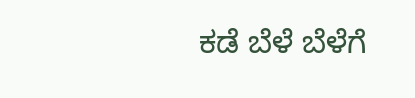ಕಡೆ ಬೆಳೆ ಬೆಳೆಗೆ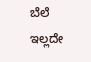ಬೆಲೆ ಇಲ್ಲದೇ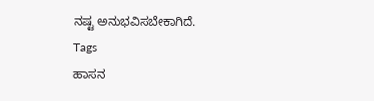ನಷ್ಟ ಅನುಭವಿಸಬೇಕಾಗಿದೆ.
Tags
ಹಾಸನ